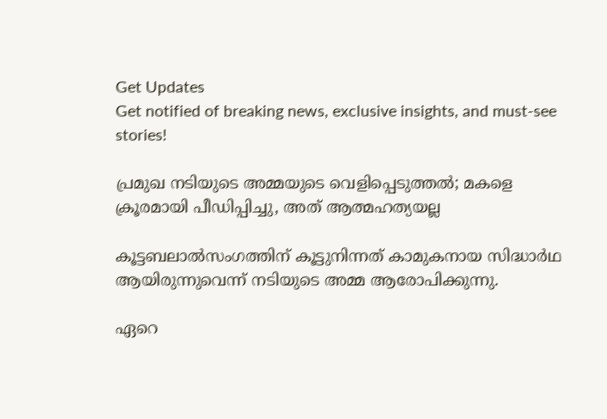Get Updates
Get notified of breaking news, exclusive insights, and must-see stories!

പ്രമുഖ നടിയുടെ അമ്മയുടെ വെളിപ്പെടുത്തല്‍; മകളെ ക്രൂരമായി പീഡിപ്പിച്ചു, അത് ആത്മഹത്യയല്ല

കൂട്ടബലാല്‍സംഗത്തിന് കൂട്ടുനിന്നത് കാമുകനായ സിദ്ധാര്‍ഥ ആയിരുന്നുവെന്ന് നടിയുടെ അമ്മ ആരോപിക്കുന്നു.

ഏറെ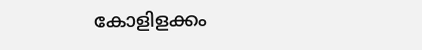കോളിളക്കം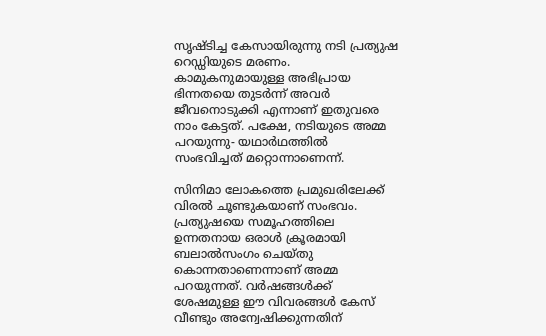സൃഷ്ടിച്ച കേസായിരുന്നു നടി പ്രത്യുഷ റെഡ്ഡിയുടെ മരണം. കാമുകനുമായുള്ള അഭിപ്രായ ഭിന്നതയെ തുടര്‍ന്ന് അവര്‍ ജീവനൊടുക്കി എന്നാണ് ഇതുവരെ നാം കേട്ടത്. പക്ഷേ, നടിയുടെ അമ്മ പറയുന്നു- യഥാര്‍ഥത്തില്‍ സംഭവിച്ചത് മറ്റൊന്നാണെന്ന്.

സിനിമാ ലോകത്തെ പ്രമുഖരിലേക്ക് വിരല്‍ ചൂണ്ടുകയാണ് സംഭവം. പ്രത്യുഷയെ സമൂഹത്തിലെ ഉന്നതനായ ഒരാള്‍ ക്രൂരമായി ബലാല്‍സംഗം ചെയ്തു കൊന്നതാണെന്നാണ് അമ്മ പറയുന്നത്. വര്‍ഷങ്ങള്‍ക്ക് ശേഷമുള്ള ഈ വിവരങ്ങള്‍ കേസ് വീണ്ടും അന്വേഷിക്കുന്നതിന്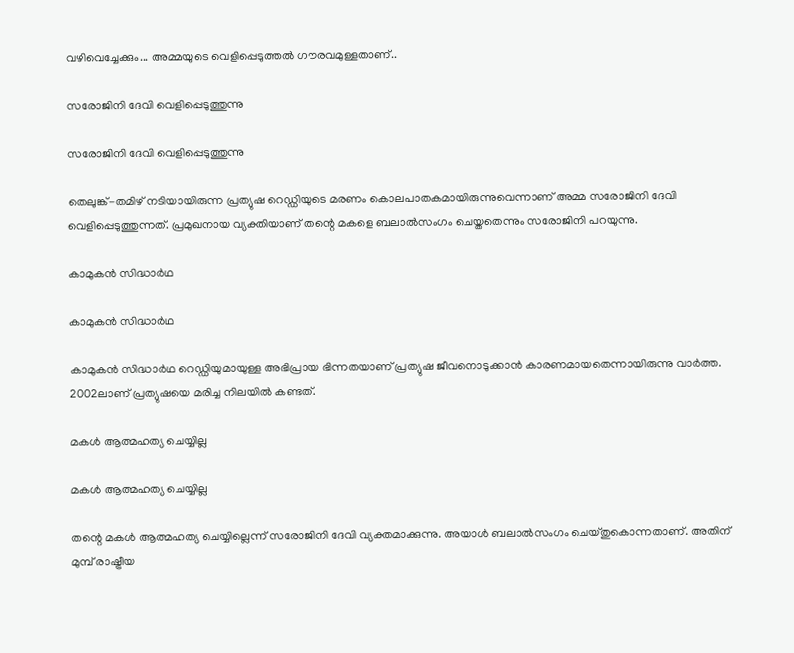വഴിവെച്ചേക്കും... അമ്മയുടെ വെളിപ്പെടുത്തല്‍ ഗൗരവമുള്ളതാണ്..

സരോജിനി ദേവി വെളിപ്പെടുത്തുന്നു

സരോജിനി ദേവി വെളിപ്പെടുത്തുന്നു

തെലുങ്ക്-തമിഴ് നടിയായിരുന്ന പ്രത്യുഷ റെഡ്ഡിയുടെ മരണം കൊലപാതകമായിരുന്നുവെന്നാണ് അമ്മ സരോജിനി ദേവി വെളിപ്പെടുത്തുന്നത്. പ്രമുഖനായ വ്യക്തിയാണ് തന്റെ മകളെ ബലാല്‍സംഗം ചെയ്തതെന്നും സരോജിനി പറയുന്നു.

കാമുകന്‍ സിദ്ധാര്‍ഥ

കാമുകന്‍ സിദ്ധാര്‍ഥ

കാമുകന്‍ സിദ്ധാര്‍ഥ റെഡ്ഡിയുമായുള്ള അഭിപ്രായ ഭിന്നതയാണ് പ്രത്യുഷ ജീവനൊടുക്കാന്‍ കാരണമായതെന്നായിരുന്നു വാര്‍ത്ത. 2002ലാണ് പ്രത്യുഷയെ മരിച്ച നിലയില്‍ കണ്ടത്.

മകള്‍ ആത്മഹത്യ ചെയ്യില്ല

മകള്‍ ആത്മഹത്യ ചെയ്യില്ല

തന്റെ മകള്‍ ആത്മഹത്യ ചെയ്യില്ലെന്ന് സരോജിനി ദേവി വ്യക്തമാക്കുന്നു. അയാള്‍ ബലാല്‍സംഗം ചെയ്തുകൊന്നതാണ്. അതിന് മുമ്പ് രാഷ്ട്രീയ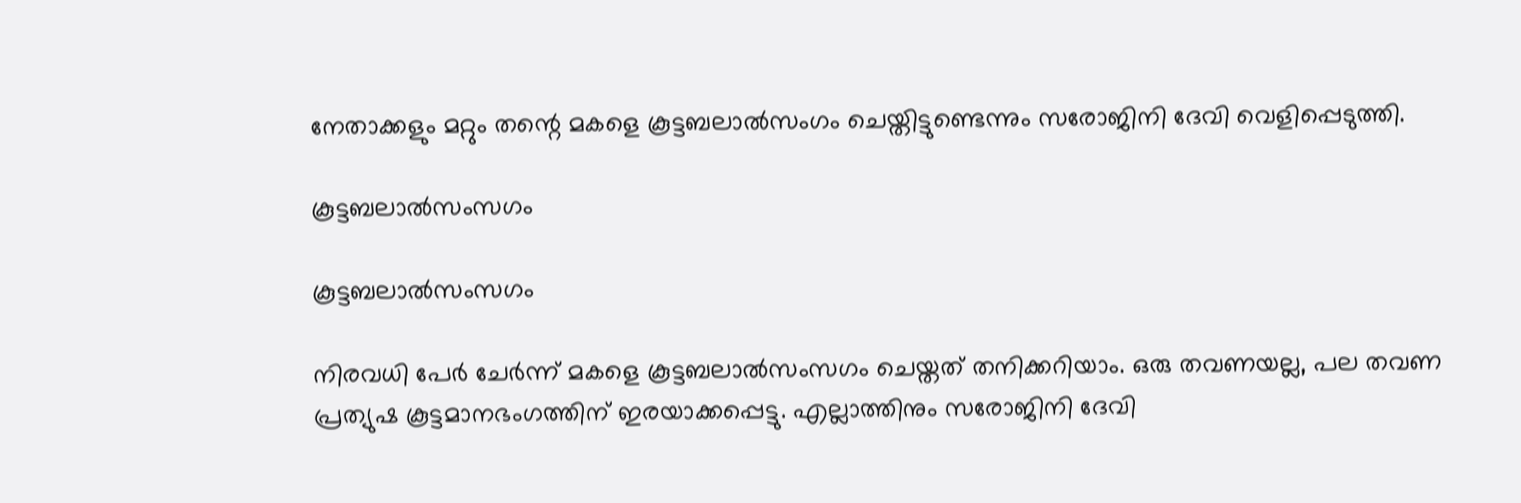നേതാക്കളും മറ്റും തന്റെ മകളെ കൂട്ടബലാല്‍സംഗം ചെയ്തിട്ടുണ്ടെന്നും സരോജിനി ദേവി വെളിപ്പെടുത്തി.

കൂട്ടബലാല്‍സംസഗം

കൂട്ടബലാല്‍സംസഗം

നിരവധി പേര്‍ ചേര്‍ന്ന് മകളെ കൂട്ടബലാല്‍സംസഗം ചെയ്തത് തനിക്കറിയാം. ഒരു തവണയല്ല, പല തവണ പ്രത്യുഷ കൂട്ടമാനഭംഗത്തിന് ഇരയാക്കപ്പെട്ടു. എല്ലാത്തിനും സരോജിനി ദേവി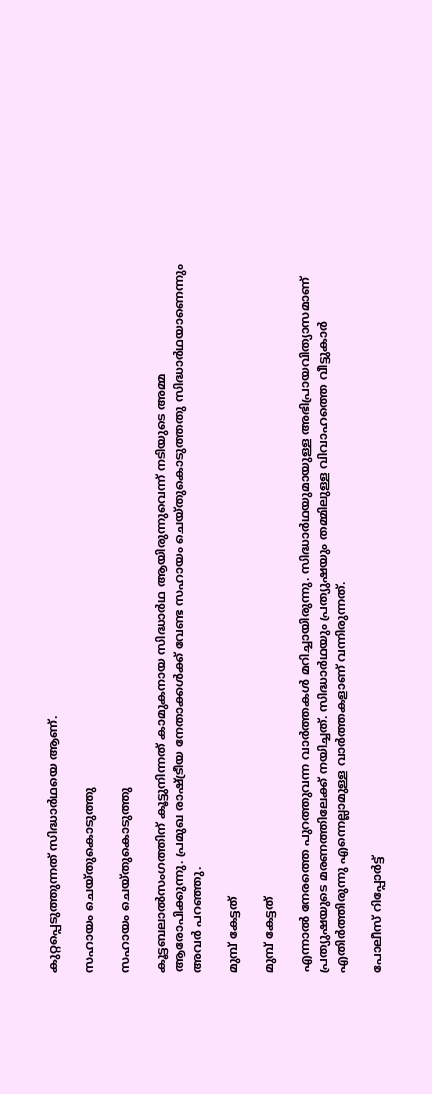കുറ്റപ്പെടുത്തുന്നത് സിദ്ധാര്‍ഥയെ ആണ്.

സഹായം ചെയ്തുകൊടുത്തു

സഹായം ചെയ്തുകൊടുത്തു

കൂട്ടബലാല്‍സംഗത്തിന് കൂട്ടുനിന്നത് കാമുകനായ സിദ്ധാര്‍ഥ ആയിരുന്നുവെന്ന് നടിയുടെ അമ്മ ആരോപിക്കുന്നു. പ്രമുഖ രാഷ്ട്രീയ നേതാക്കള്‍ക്ക് വേണ്ട സഹായം ചെയ്തുകൊടുത്തതു സിദ്ധാര്‍ഥയാണെന്നും അവര്‍ പറഞ്ഞു.

മുമ്പ് കേട്ടത്

മുമ്പ് കേട്ടത്

എന്നാല്‍ നേരത്തെ പുറത്തുവന്ന വാര്‍ത്തകള്‍ മറിച്ചായിരുന്നു. സിദ്ധാര്‍ഥയുമായുള്ള അഭിപ്രായവിത്യാസമാണ് പ്രത്യുഷയുടെ മരണത്തിലേക്ക് നയിച്ചത്. സിദ്ധാര്‍ഥയും പ്രത്യുഷയും തമ്മിലുള്ള വിവാഹത്തെ വീട്ടുകാര്‍ എതിര്‍ത്തിരുന്നു എന്നെല്ലാമുള്ള വാര്‍ത്തകളാണ് വന്നിരുന്നത്.

പോലീസ് റിപ്പോര്‍ട്ട്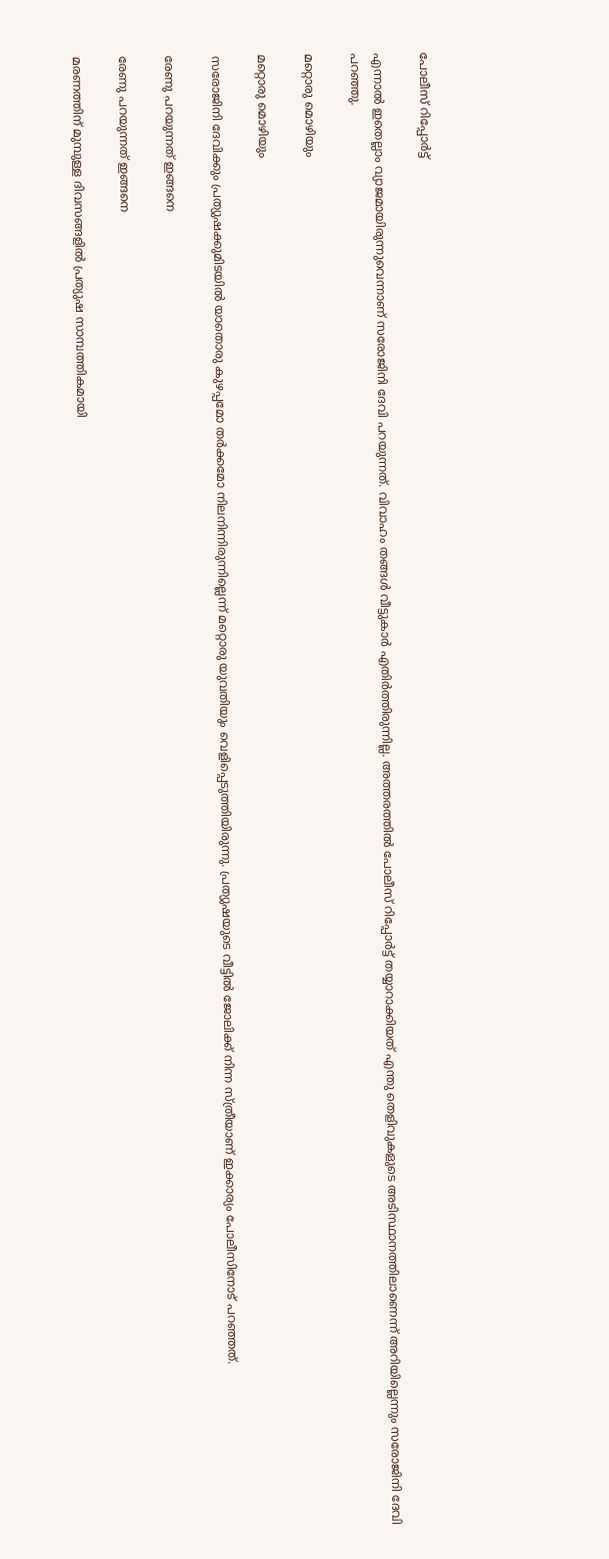പോലീസ് റിപ്പോര്‍ട്ട്

എന്നാല്‍ ഇതെല്ലാം വ്യാജമായിരുന്നുവെന്നാണ് സരോജിനി ദേവി പറയുന്നത്. വിവാഹം തങ്ങള്‍ വീട്ടുകാര്‍ എതിര്‍ത്തിരുന്നില്ല. അത്തരത്തില്‍ പോലീസ് റിപ്പോര്‍ട്ട് തയ്യാറാക്കിയത് എന്തു തെളിവുകളുടെ അടിസ്ഥാനത്തിലാണെന്ന് അറിയില്ലെന്നും സരോജിനി ദേവി പറഞ്ഞു.

മറ്റൊരു മൊഴിയും

മറ്റൊരു മൊഴിയും

സരോജിനി ദേവിക്കും പ്രത്യുഷക്കുമിടയില്‍ യാതൊരു കുഴപ്പമോ തര്‍ക്കമോ നിലനിന്നിരുന്നില്ലെന്ന് മറ്റൊരു യുവതിയും വെളിപ്പെടുത്തിയിരുന്നു. പ്രത്യുഷയുടെ വീട്ടില്‍ ജോലിക്ക് നിന്ന സ്ത്രീയാണ് ഇക്കാര്യം പോലീസിനോട് പറഞ്ഞത്.

രേണു പറയുന്നത് ഇങ്ങനെ

രേണു പറയുന്നത് ഇങ്ങനെ

മരണത്തിന് മുമ്പുള്ള ദിവസങ്ങളില്‍ പ്രത്യുഷ സാമ്പത്തികമായി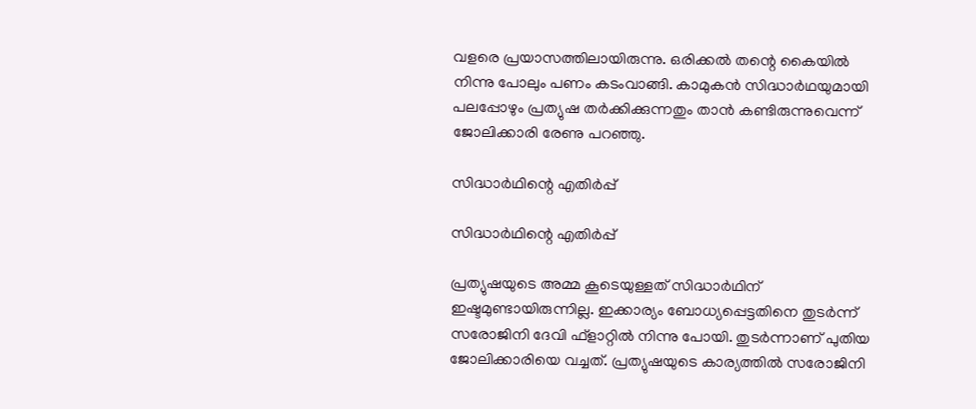വളരെ പ്രയാസത്തിലായിരുന്നു. ഒരിക്കല്‍ തന്റെ കൈയില്‍ നിന്നു പോലും പണം കടംവാങ്ങി. കാമുകന്‍ സിദ്ധാര്‍ഥയുമായി പലപ്പോഴും പ്രത്യുഷ തര്‍ക്കിക്കുന്നതും താന്‍ കണ്ടിരുന്നുവെന്ന് ജോലിക്കാരി രേണു പറഞ്ഞു.

സിദ്ധാര്‍ഥിന്റെ എതിര്‍പ്പ്

സിദ്ധാര്‍ഥിന്റെ എതിര്‍പ്പ്

പ്രത്യുഷയുടെ അമ്മ കൂടെയുള്ളത് സിദ്ധാര്‍ഥിന് ഇഷ്ടമുണ്ടായിരുന്നില്ല. ഇക്കാര്യം ബോധ്യപ്പെട്ടതിനെ തുടര്‍ന്ന് സരോജിനി ദേവി ഫ്‌ളാറ്റില്‍ നിന്നു പോയി. തുടര്‍ന്നാണ് പുതിയ ജോലിക്കാരിയെ വച്ചത്. പ്രത്യുഷയുടെ കാര്യത്തില്‍ സരോജിനി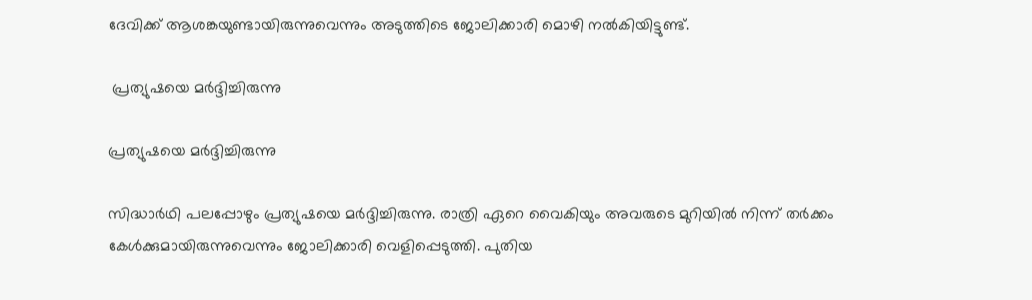ദേവിക്ക് ആശങ്കയുണ്ടായിരുന്നുവെന്നും അടുത്തിടെ ജോലിക്കാരി മൊഴി നല്‍കിയിട്ടുണ്ട്.

 പ്രത്യുഷയെ മര്‍ദ്ദിച്ചിരുന്നു

പ്രത്യുഷയെ മര്‍ദ്ദിച്ചിരുന്നു

സിദ്ധാര്‍ഥി പലപ്പോഴും പ്രത്യുഷയെ മര്‍ദ്ദിച്ചിരുന്നു. രാത്രി ഏറെ വൈകിയും അവരുടെ മുറിയില്‍ നിന്ന് തര്‍ക്കം കേള്‍ക്കുമായിരുന്നുവെന്നും ജോലിക്കാരി വെളിപ്പെടുത്തി. പുതിയ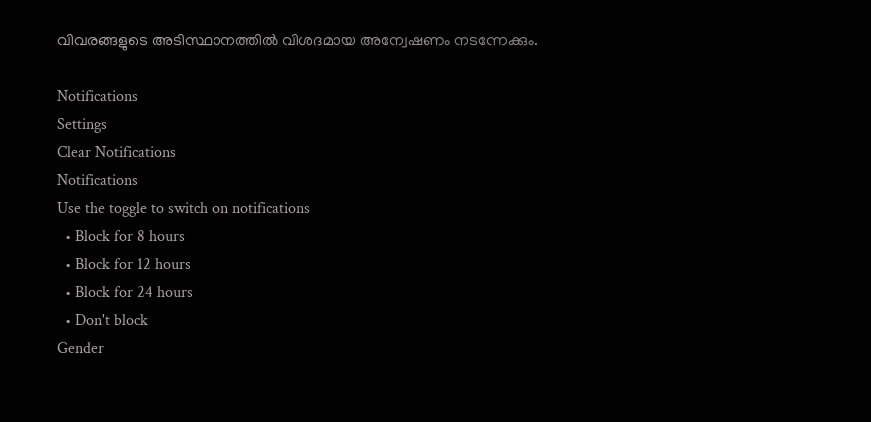വിവരങ്ങളുടെ അടിസ്ഥാനത്തില്‍ വിശദമായ അന്വേഷണം നടന്നേക്കും.

Notifications
Settings
Clear Notifications
Notifications
Use the toggle to switch on notifications
  • Block for 8 hours
  • Block for 12 hours
  • Block for 24 hours
  • Don't block
Gender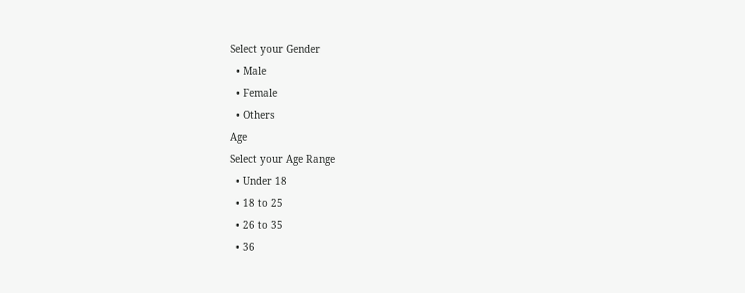Select your Gender
  • Male
  • Female
  • Others
Age
Select your Age Range
  • Under 18
  • 18 to 25
  • 26 to 35
  • 36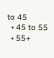to 45
  • 45 to 55
  • 55+